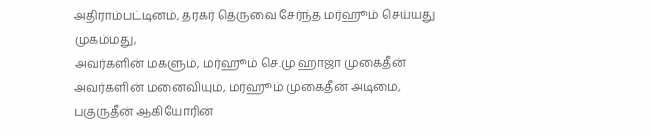அதிராம்பட்டினம், தரகர் தெருவை சேர்ந்த மர்ஹூம் செய்யது முகம்மது,
அவர்களின் மகளும், மர்ஹூம் செ.மு ஹாஜா முகைதீன் அவர்களின் மனைவியும், மர்ஹூம் முகைதீன் அடிமை, பகுருதீன் ஆகியோரின்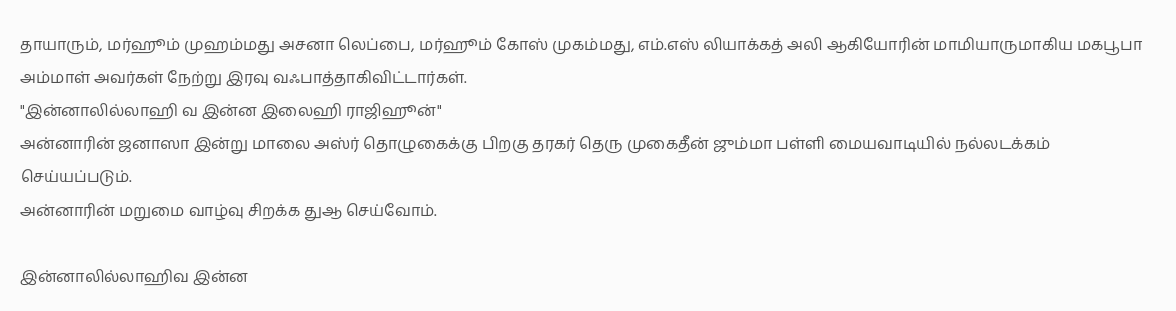தாயாரும், மர்ஹூம் முஹம்மது அசனா லெப்பை, மர்ஹூம் கோஸ் முகம்மது, எம்.எஸ் லியாக்கத் அலி ஆகியோரின் மாமியாருமாகிய மகபூபா அம்மாள் அவர்கள் நேற்று இரவு வஃபாத்தாகிவிட்டார்கள்.
"இன்னாலில்லாஹி வ இன்ன இலைஹி ராஜிஹூன்"
அன்னாரின் ஜனாஸா இன்று மாலை அஸ்ர் தொழுகைக்கு பிறகு தரகர் தெரு முகைதீன் ஜும்மா பள்ளி மையவாடியில் நல்லடக்கம் செய்யப்படும்.
அன்னாரின் மறுமை வாழ்வு சிறக்க துஆ செய்வோம்.

இன்னாலில்லாஹிவ இன்ன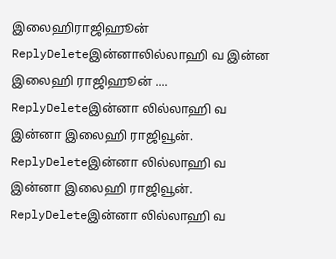இலைஹிராஜிஹூன்
ReplyDeleteஇன்னாலில்லாஹி வ இன்ன இலைஹி ராஜிஹூன் ....
ReplyDeleteஇன்னா லில்லாஹி வ இன்னா இலைஹி ராஜிவூன்.
ReplyDeleteஇன்னா லில்லாஹி வ இன்னா இலைஹி ராஜிவூன்.
ReplyDeleteஇன்னா லில்லாஹி வ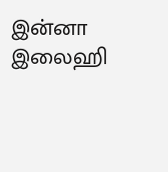இன்னா இலைஹி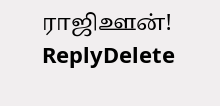ராஜிஊன்!
ReplyDelete